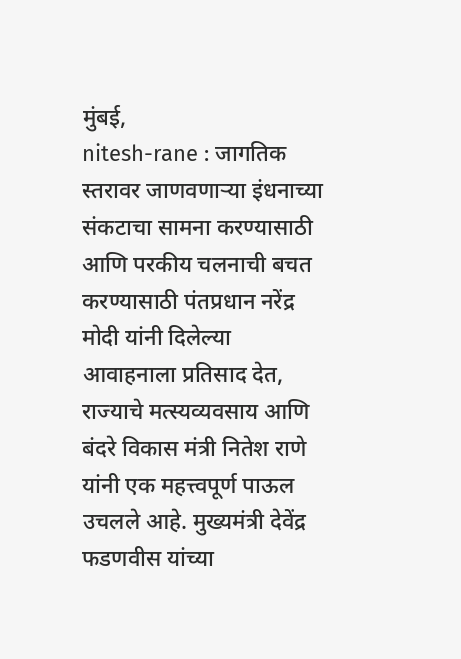मुंबई,
nitesh-rane : जागतिक स्तरावर जाणवणाऱ्या इंधनाच्या संकटाचा सामना करण्यासाठी आणि परकीय चलनाची बचत करण्यासाठी पंतप्रधान नरेंद्र मोदी यांनी दिलेल्या आवाहनाला प्रतिसाद देत, राज्याचे मत्स्यव्यवसाय आणि बंदरे विकास मंत्री नितेश राणे यांनी एक महत्त्वपूर्ण पाऊल उचलले आहे. मुख्यमंत्री देवेंद्र फडणवीस यांच्या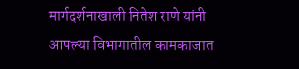मार्गदर्शनाखाली नितेश राणे यांनी आपल्या विभागातील कामकाजात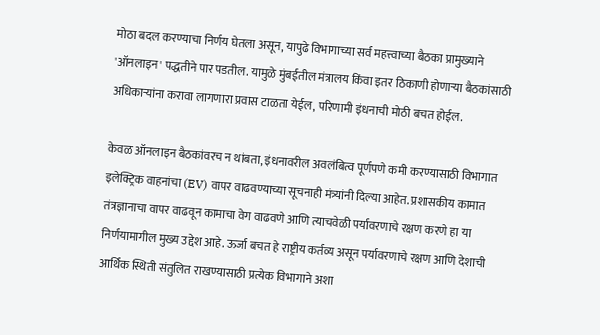मोठा बदल करण्याचा निर्णय घेतला असून, यापुढे विभागाच्या सर्व महत्त्वाच्या बैठका प्रामुख्याने 'ऑनलाइन' पद्धतीने पार पडतील. यामुळे मुंबईतील मंत्रालय किंवा इतर ठिकाणी होणाऱ्या बैठकांसाठी अधिकाऱ्यांना करावा लागणारा प्रवास टाळता येईल, परिणामी इंधनाची मोठी बचत होईल.

केवळ ऑनलाइन बैठकांवरच न थांबता, इंधनावरील अवलंबित्व पूर्णपणे कमी करण्यासाठी विभागात इलेक्ट्रिक वाहनांचा (EV) वापर वाढवण्याच्या सूचनाही मंत्र्यांनी दिल्या आहेत. प्रशासकीय कामात तंत्रज्ञानाचा वापर वाढवून कामाचा वेग वाढवणे आणि त्याचवेळी पर्यावरणाचे रक्षण करणे हा या निर्णयामागील मुख्य उद्देश आहे. ऊर्जा बचत हे राष्ट्रीय कर्तव्य असून पर्यावरणाचे रक्षण आणि देशाची आर्थिक स्थिती संतुलित राखण्यासाठी प्रत्येक विभागाने अशा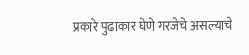प्रकारे पुढाकार घेणे गरजेचे असल्याचे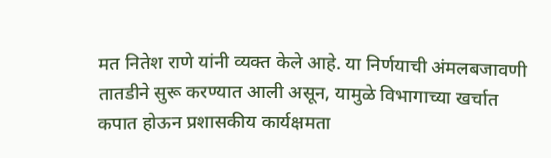मत नितेश राणे यांनी व्यक्त केले आहे. या निर्णयाची अंमलबजावणी तातडीने सुरू करण्यात आली असून, यामुळे विभागाच्या खर्चात कपात होऊन प्रशासकीय कार्यक्षमता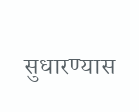सुधारण्यास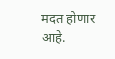मदत होणार आहे.